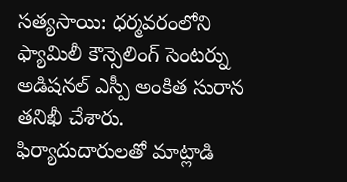సత్యసాయి: ధర్మవరంలోని ఫ్యామిలీ కౌన్సెలింగ్ సెంటర్ను అడిషనల్ ఎస్పీ అంకిత సురాన తనిఖీ చేశారు. ఫిర్యాదుదారులతో మాట్లాడి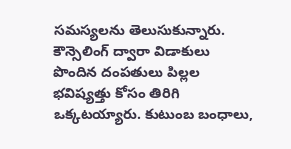సమస్యలను తెలుసుకున్నారు. కౌన్సెలింగ్ ద్వారా విడాకులు పొందిన దంపతులు పిల్లల భవిష్యత్తు కోసం తిరిగి ఒక్కటయ్యారు. కుటుంబ బంధాలు,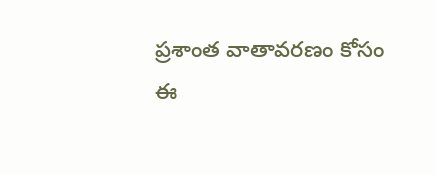ప్రశాంత వాతావరణం కోసం ఈ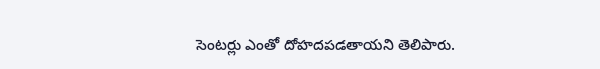సెంటర్లు ఎంతో దోహదపడతాయని తెలిపారు.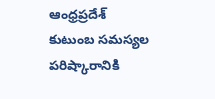ఆంధ్రప్రదేశ్
కుటుంబ సమస్యల పరిష్కారానికి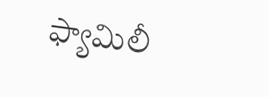ఫ్యామిలీ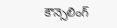కౌన్సెలింగ్